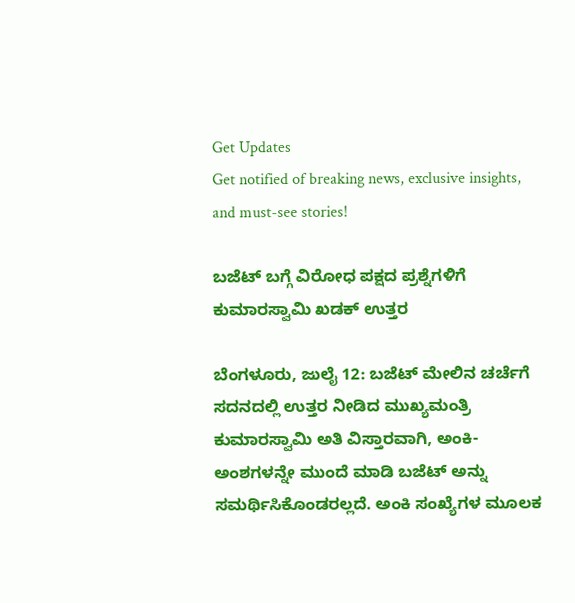Get Updates
Get notified of breaking news, exclusive insights, and must-see stories!

ಬಜೆಟ್‌ ಬಗ್ಗೆ ವಿರೋಧ ಪಕ್ಷದ ಪ್ರಶ್ನೆಗಳಿಗೆ ಕುಮಾರಸ್ವಾಮಿ ಖಡಕ್ ಉತ್ತರ

ಬೆಂಗಳೂರು, ಜುಲೈ 12: ಬಜೆಟ್ ಮೇಲಿನ ಚರ್ಚೆಗೆ ಸದನದಲ್ಲಿ ಉತ್ತರ ನೀಡಿದ ಮುಖ್ಯಮಂತ್ರಿ ಕುಮಾರಸ್ವಾಮಿ ಅತಿ ವಿಸ್ತಾರವಾಗಿ, ಅಂಕಿ-ಅಂಶಗಳನ್ನೇ ಮುಂದೆ ಮಾಡಿ ಬಜೆಟ್ ಅನ್ನು ಸಮರ್ಥಿಸಿಕೊಂಡರಲ್ಲದೆ. ಅಂಕಿ ಸಂಖ್ಯೆಗಳ ಮೂಲಕ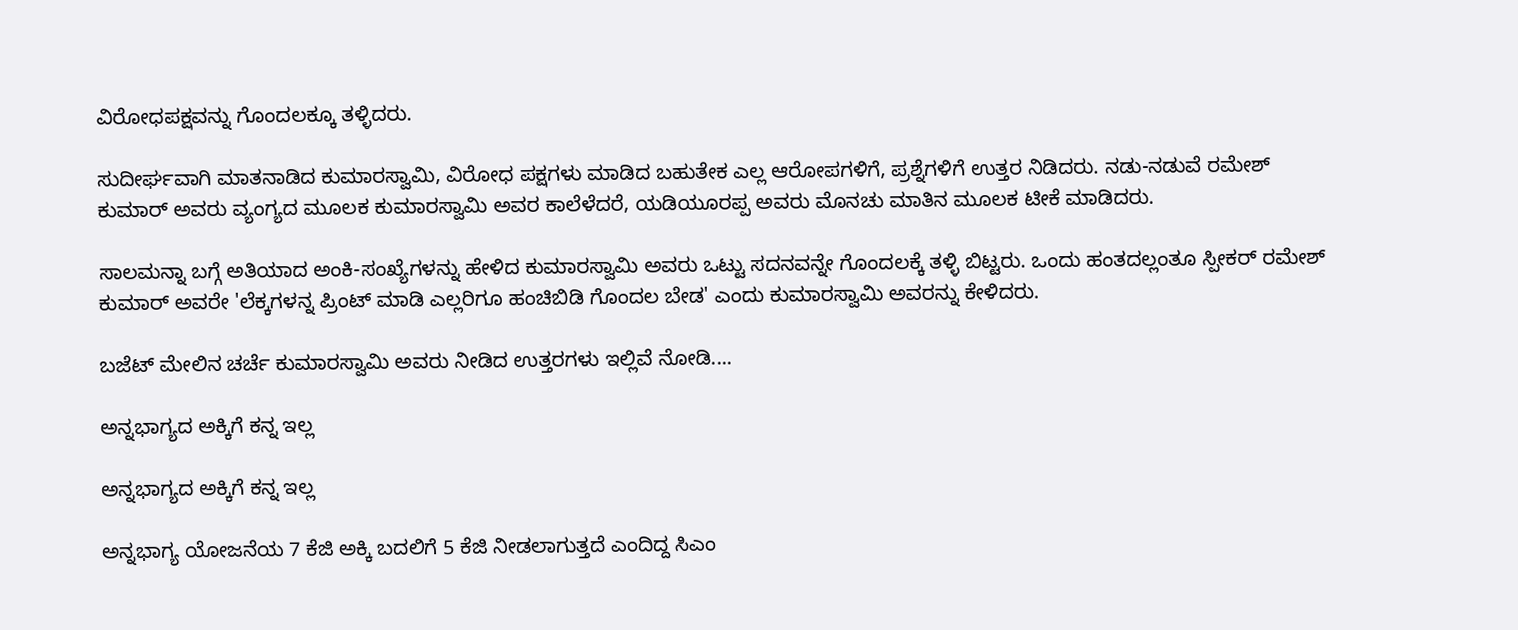ವಿರೋಧಪಕ್ಷವನ್ನು ಗೊಂದಲಕ್ಕೂ ತಳ್ಳಿದರು.

ಸುದೀರ್ಘವಾಗಿ ಮಾತನಾಡಿದ ಕುಮಾರಸ್ವಾಮಿ, ವಿರೋಧ ಪಕ್ಷಗಳು ಮಾಡಿದ ಬಹುತೇಕ ಎಲ್ಲ ಆರೋಪಗಳಿಗೆ, ಪ್ರಶ್ನೆಗಳಿಗೆ ಉತ್ತರ ನಿಡಿದರು. ನಡು-ನಡುವೆ ರಮೇಶ್ ಕುಮಾರ್ ಅವರು ವ್ಯಂಗ್ಯದ ಮೂಲಕ ಕುಮಾರಸ್ವಾಮಿ ಅವರ ಕಾಲೆಳೆದರೆ, ಯಡಿಯೂರಪ್ಪ ಅವರು ಮೊನಚು ಮಾತಿನ ಮೂಲಕ ಟೀಕೆ ಮಾಡಿದರು.

ಸಾಲಮನ್ನಾ ಬಗ್ಗೆ ಅತಿಯಾದ ಅಂಕಿ-ಸಂಖ್ಯೆಗಳನ್ನು ಹೇಳಿದ ಕುಮಾರಸ್ವಾಮಿ ಅವರು ಒಟ್ಟು ಸದನವನ್ನೇ ಗೊಂದಲಕ್ಕೆ ತಳ್ಳಿ ಬಿಟ್ಟರು. ಒಂದು ಹಂತದಲ್ಲಂತೂ ಸ್ಪೀಕರ್ ರಮೇಶ್ ಕುಮಾರ್ ಅವರೇ 'ಲೆಕ್ಕಗಳನ್ನ ಪ್ರಿಂಟ್ ಮಾಡಿ ಎಲ್ಲರಿಗೂ ಹಂಚಿಬಿಡಿ ಗೊಂದಲ ಬೇಡ' ಎಂದು ಕುಮಾರಸ್ವಾಮಿ ಅವರನ್ನು ಕೇಳಿದರು.

ಬಜೆಟ್ ಮೇಲಿನ ಚರ್ಚೆ ಕುಮಾರಸ್ವಾಮಿ ಅವರು ನೀಡಿದ ಉತ್ತರಗಳು ಇಲ್ಲಿವೆ ನೋಡಿ....

ಅನ್ನಭಾಗ್ಯದ ಅಕ್ಕಿಗೆ ಕನ್ನ ಇಲ್ಲ

ಅನ್ನಭಾಗ್ಯದ ಅಕ್ಕಿಗೆ ಕನ್ನ ಇಲ್ಲ

ಅನ್ನಭಾಗ್ಯ ಯೋಜನೆಯ 7 ಕೆಜಿ ಅಕ್ಕಿ ಬದಲಿಗೆ 5 ಕೆಜಿ ನೀಡಲಾಗುತ್ತದೆ ಎಂದಿದ್ದ ಸಿಎಂ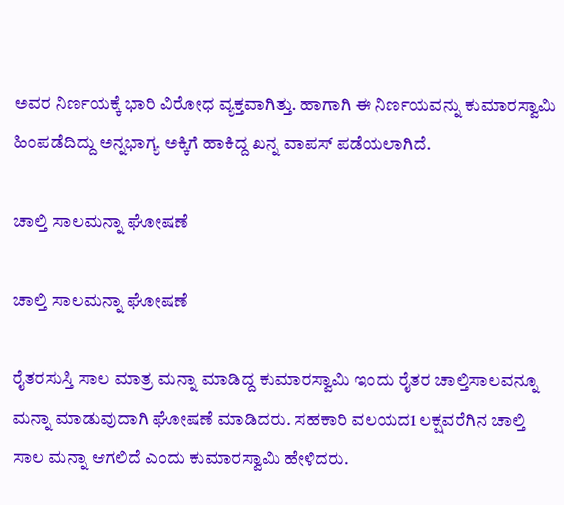ಅವರ ನಿರ್ಣಯಕ್ಕೆ ಭಾರಿ ವಿರೋಧ ವ್ಯಕ್ತವಾಗಿತ್ತು. ಹಾಗಾಗಿ ಈ ನಿರ್ಣಯವನ್ನು ಕುಮಾರಸ್ವಾಮಿ ಹಿಂಪಡೆದಿದ್ದು ಅನ್ನಭಾಗ್ಯ ಅಕ್ಕಿಗೆ ಹಾಕಿದ್ದ ಖನ್ನ ವಾಪಸ್ ಪಡೆಯಲಾಗಿದೆ.

ಚಾಲ್ತಿ ಸಾಲಮನ್ನಾ ಘೋಷಣೆ

ಚಾಲ್ತಿ ಸಾಲಮನ್ನಾ ಘೋಷಣೆ

ರೈತರಸುಸ್ತಿ ಸಾಲ ಮಾತ್ರ ಮನ್ನಾ ಮಾಡಿದ್ದ ಕುಮಾರಸ್ವಾಮಿ ಇಂದು ರೈತರ ಚಾಲ್ತಿಸಾಲವನ್ನೂ ಮನ್ನಾ ಮಾಡುವುದಾಗಿ ಘೋಷಣೆ ಮಾಡಿದರು. ಸಹಕಾರಿ ವಲಯದ1 ಲಕ್ಷವರೆಗಿನ ಚಾಲ್ತಿ ಸಾಲ ಮನ್ನಾ ಆಗಲಿದೆ ಎಂದು ಕುಮಾರಸ್ವಾಮಿ ಹೇಳಿದರು.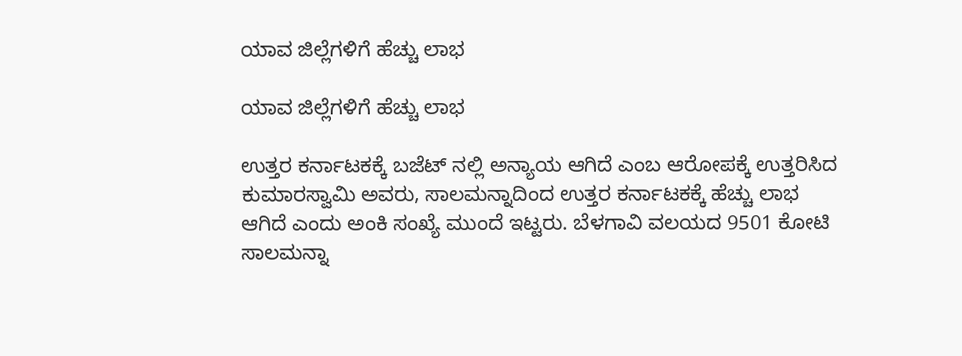ಯಾವ ಜಿಲ್ಲೆಗಳಿಗೆ ಹೆಚ್ಚು ಲಾಭ

ಯಾವ ಜಿಲ್ಲೆಗಳಿಗೆ ಹೆಚ್ಚು ಲಾಭ

ಉತ್ತರ ಕರ್ನಾಟಕಕ್ಕೆ ಬಜೆಟ್ ನಲ್ಲಿ ಅನ್ಯಾಯ ಆಗಿದೆ ಎಂಬ ಆರೋಪಕ್ಕೆ ಉತ್ತರಿಸಿದ ಕುಮಾರಸ್ವಾಮಿ ಅವರು, ಸಾಲಮನ್ನಾದಿಂದ ಉತ್ತರ ಕರ್ನಾಟಕಕ್ಕೆ ಹೆಚ್ಚು ಲಾಭ ಆಗಿದೆ ಎಂದು ಅಂಕಿ ಸಂಖ್ಯೆ ಮುಂದೆ ಇಟ್ಟರು. ಬೆಳಗಾವಿ ವಲಯದ 9501 ಕೋಟಿ ಸಾಲಮನ್ನಾ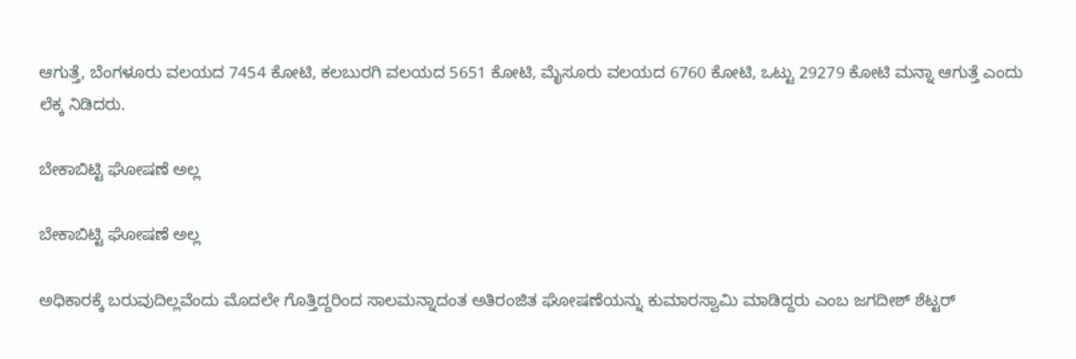ಆಗುತ್ತೆ, ಬೆಂಗಳೂರು ವಲಯದ 7454 ಕೋಟಿ, ಕಲಬುರಗಿ ವಲಯದ 5651 ಕೋಟಿ, ಮೈಸೂರು ವಲಯದ 6760 ಕೋಟಿ, ಒಟ್ಟು 29279 ಕೋಟಿ ಮನ್ನಾ ಆಗುತ್ತೆ ಎಂದು ಲೆಕ್ಕ ನಿಡಿದರು.

ಬೇಕಾಬಿಟ್ಟಿ ಘೋಷಣೆ ಅಲ್ಲ

ಬೇಕಾಬಿಟ್ಟಿ ಘೋಷಣೆ ಅಲ್ಲ

ಅಧಿಕಾರಕ್ಕೆ ಬರುವುದಿಲ್ಲವೆಂದು ಮೊದಲೇ ಗೊತ್ತಿದ್ದರಿಂದ ಸಾಲಮನ್ನಾದಂತ ಅತಿರಂಜಿತ ಘೋಷಣೆಯನ್ನು ಕುಮಾರಸ್ವಾಮಿ ಮಾಡಿದ್ದರು ಎಂಬ ಜಗದೀಶ್ ಶೆಟ್ಟರ್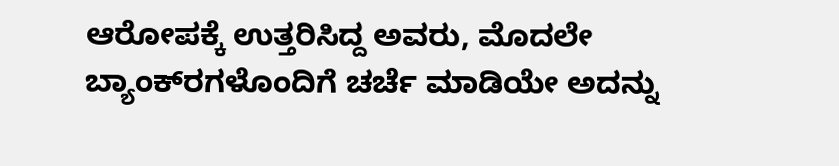ಆರೋಪಕ್ಕೆ ಉತ್ತರಿಸಿದ್ದ ಅವರು, ಮೊದಲೇ ಬ್ಯಾಂಕ್‌ರಗಳೊಂದಿಗೆ ಚರ್ಚೆ ಮಾಡಿಯೇ ಅದನ್ನು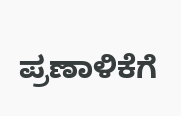ಪ್ರಣಾಳಿಕೆಗೆ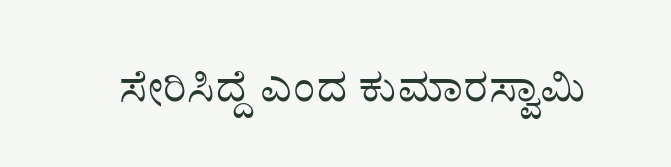ಸೇರಿಸಿದ್ದೆ ಎಂದ ಕುಮಾರಸ್ವಾಮಿ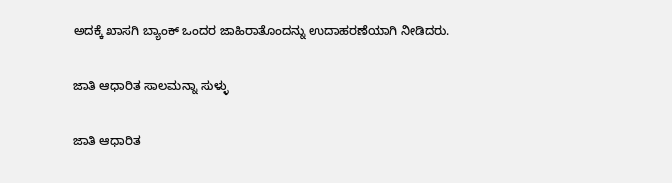ಅದಕ್ಕೆ ಖಾಸಗಿ ಬ್ಯಾಂಕ್ ಒಂದರ ಜಾಹಿರಾತೊಂದನ್ನು ಉದಾಹರಣೆಯಾಗಿ ನೀಡಿದರು.

ಜಾತಿ ಆಧಾರಿತ ಸಾಲಮನ್ನಾ ಸುಳ್ಳು

ಜಾತಿ ಆಧಾರಿತ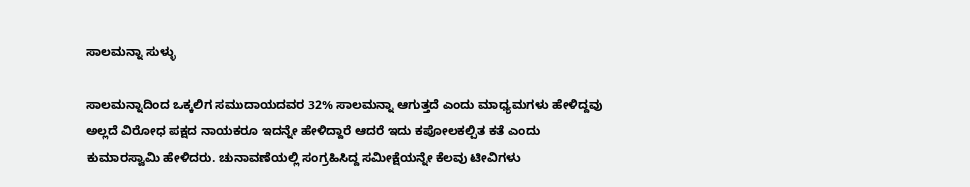ಸಾಲಮನ್ನಾ ಸುಳ್ಳು

ಸಾಲಮನ್ನಾದಿಂದ ಒಕ್ಕಲಿಗ ಸಮುದಾಯದವರ 32% ಸಾಲಮನ್ನಾ ಆಗುತ್ತದೆ ಎಂದು ಮಾಧ್ಯಮಗಳು ಹೇಳಿದ್ದವು ಅಲ್ಲದೆ ವಿರೋಧ ಪಕ್ಷದ ನಾಯಕರೂ ಇದನ್ನೇ ಹೇಳಿದ್ದಾರೆ ಆದರೆ ಇದು ಕಪೋಲಕಲ್ಪಿತ ಕತೆ ಎಂದು ಕುಮಾರಸ್ವಾಮಿ ಹೇಳಿದರು. ಚುನಾವಣೆಯಲ್ಲಿ ಸಂಗ್ರಹಿಸಿದ್ದ ಸಮೀಕ್ಷೆಯನ್ನೇ ಕೆಲವು ಟೀವಿಗಳು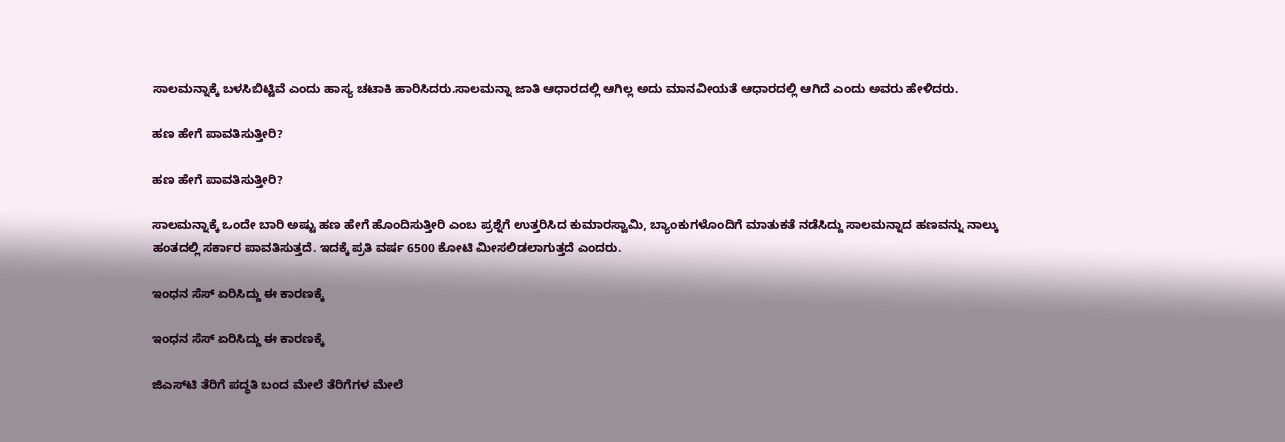ಸಾಲಮನ್ನಾಕ್ಕೆ ಬಳಸಿಬಿಟ್ಟಿವೆ ಎಂದು ಹಾಸ್ಯ ಚಟಾಕಿ ಹಾರಿಸಿದರು.ಸಾಲಮನ್ನಾ ಜಾತಿ ಆಧಾರದಲ್ಲಿ ಆಗಿಲ್ಲ ಅದು ಮಾನವೀಯತೆ ಆಧಾರದಲ್ಲಿ ಆಗಿದೆ ಎಂದು ಅವರು ಹೇಳಿದರು.

ಹಣ ಹೇಗೆ ಪಾವತಿಸುತ್ತೀರಿ?

ಹಣ ಹೇಗೆ ಪಾವತಿಸುತ್ತೀರಿ?

ಸಾಲಮನ್ನಾಕ್ಕೆ ಒಂದೇ ಬಾರಿ ಅಷ್ಟು ಹಣ ಹೇಗೆ ಹೊಂದಿಸುತ್ತೀರಿ ಎಂಬ ಪ್ರಶ್ನೆಗೆ ಉತ್ತರಿಸಿದ ಕುಮಾರಸ್ವಾಮಿ, ಬ್ಯಾಂಕುಗಳೊಂದಿಗೆ ಮಾತುಕತೆ ನಡೆಸಿದ್ದು ಸಾಲಮನ್ನಾದ ಹಣವನ್ನು ನಾಲ್ಕು ಹಂತದಲ್ಲಿ ಸರ್ಕಾರ ಪಾವತಿಸುತ್ತದೆ. ಇದಕ್ಕೆ ಪ್ರತಿ ವರ್ಷ 6500 ಕೋಟಿ ಮೀಸಲಿಡಲಾಗುತ್ತದೆ ಎಂದರು.

ಇಂಧನ ಸೆಸ್ ಏರಿಸಿದ್ದು ಈ ಕಾರಣಕ್ಕೆ

ಇಂಧನ ಸೆಸ್ ಏರಿಸಿದ್ದು ಈ ಕಾರಣಕ್ಕೆ

ಜಿಎಸ್‌ಟಿ ತೆರಿಗೆ ಪದ್ಧತಿ ಬಂದ ಮೇಲೆ ತೆರಿಗೆಗಳ ಮೇಲೆ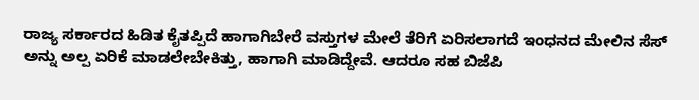ರಾಜ್ಯ ಸರ್ಕಾರದ ಹಿಡಿತ ಕೈತಪ್ಪಿದೆ ಹಾಗಾಗಿಬೇರೆ ವಸ್ತುಗಳ ಮೇಲೆ ತೆರಿಗೆ ಏರಿಸಲಾಗದೆ ಇಂಧನದ ಮೇಲಿನ ಸೆಸ್‌ ಅನ್ನು ಅಲ್ಪ ಏರಿಕೆ ಮಾಡಲೇಬೇಕಿತ್ತು, ಹಾಗಾಗಿ ಮಾಡಿದ್ದೇವೆ. ಆದರೂ ಸಹ ಬಿಜೆಪಿ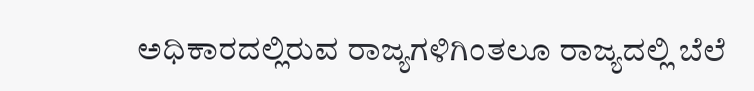ಅಧಿಕಾರದಲ್ಲಿರುವ ರಾಜ್ಯಗಳಿಗಿಂತಲೂ ರಾಜ್ಯದಲ್ಲಿ ಬೆಲೆ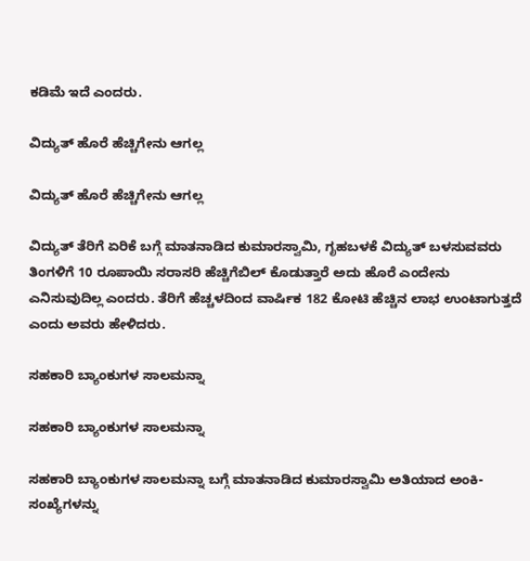ಕಡಿಮೆ ಇದೆ ಎಂದರು.

ವಿದ್ಯುತ್ ಹೊರೆ ಹೆಚ್ಚಿಗೇನು ಆಗಲ್ಲ

ವಿದ್ಯುತ್ ಹೊರೆ ಹೆಚ್ಚಿಗೇನು ಆಗಲ್ಲ

ವಿದ್ಯುತ್ ತೆರಿಗೆ ಏರಿಕೆ ಬಗ್ಗೆ ಮಾತನಾಡಿದ ಕುಮಾರಸ್ವಾಮಿ, ಗೃಹಬಳಕೆ ವಿದ್ಯುತ್‌ ಬಳಸುವವರು ತಿಂಗಳಿಗೆ 10 ರೂಪಾಯಿ ಸರಾಸರಿ ಹೆಚ್ಚಿಗೆಬಿಲ್ ಕೊಡುತ್ತಾರೆ ಅದು ಹೊರೆ ಎಂದೇನು ಎನಿಸುವುದಿಲ್ಲ ಎಂದರು. ತೆರಿಗೆ ಹೆಚ್ಚಳದಿಂದ ವಾರ್ಷಿಕ 182 ಕೋಟಿ ಹೆಚ್ಚಿನ ಲಾಭ ಉಂಟಾಗುತ್ತದೆ ಎಂದು ಅವರು ಹೇಳಿದರು.

ಸಹಕಾರಿ ಬ್ಯಾಂಕುಗಳ ಸಾಲಮನ್ನಾ

ಸಹಕಾರಿ ಬ್ಯಾಂಕುಗಳ ಸಾಲಮನ್ನಾ

ಸಹಕಾರಿ ಬ್ಯಾಂಕುಗಳ ಸಾಲಮನ್ನಾ ಬಗ್ಗೆ ಮಾತನಾಡಿದ ಕುಮಾರಸ್ವಾಮಿ ಅತಿಯಾದ ಅಂಕಿ-ಸಂಖ್ಯೆಗಳನ್ನು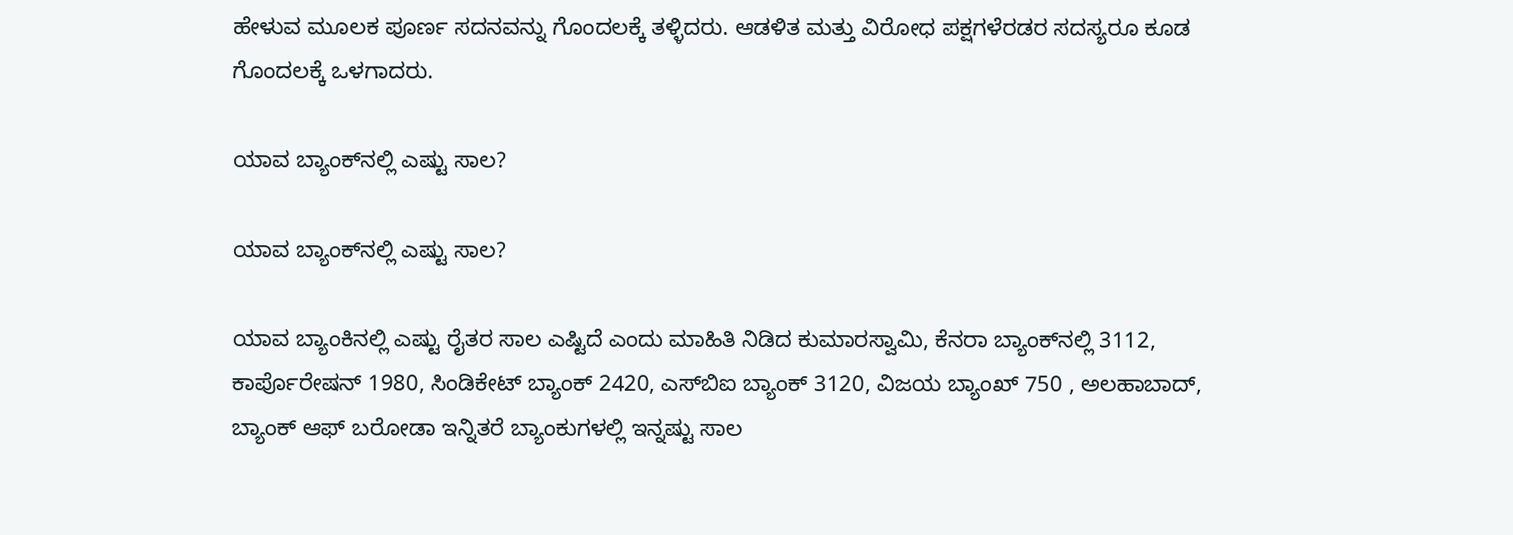ಹೇಳುವ ಮೂಲಕ ಪೂರ್ಣ ಸದನವನ್ನು ಗೊಂದಲಕ್ಕೆ ತಳ್ಳಿದರು. ಆಡಳಿತ ಮತ್ತು ವಿರೋಧ ಪಕ್ಷಗಳೆರಡರ ಸದಸ್ಯರೂ ಕೂಡ ಗೊಂದಲಕ್ಕೆ ಒಳಗಾದರು.

ಯಾವ ಬ್ಯಾಂಕ್‌ನಲ್ಲಿ ಎಷ್ಟು ಸಾಲ?

ಯಾವ ಬ್ಯಾಂಕ್‌ನಲ್ಲಿ ಎಷ್ಟು ಸಾಲ?

ಯಾವ ಬ್ಯಾಂಕಿನಲ್ಲಿ ಎಷ್ಟು ರೈತರ ಸಾಲ ಎಷ್ಟಿದೆ ಎಂದು ಮಾಹಿತಿ ನಿಡಿದ ಕುಮಾರಸ್ವಾಮಿ, ಕೆನರಾ ಬ್ಯಾಂಕ್‌ನಲ್ಲಿ 3112, ಕಾರ್ಪೊರೇಷನ್ 1980, ಸಿಂಡಿಕೇಟ್ ಬ್ಯಾಂಕ್ 2420, ಎಸ್‌ಬಿಐ ಬ್ಯಾಂಕ್ 3120, ವಿಜಯ ಬ್ಯಾಂಖ್ 750 , ಅಲಹಾಬಾದ್, ಬ್ಯಾಂಕ್ ಆಫ್ ಬರೋಡಾ ಇನ್ನಿತರೆ ಬ್ಯಾಂಕುಗಳಲ್ಲಿ ಇನ್ನಷ್ಟು ಸಾಲ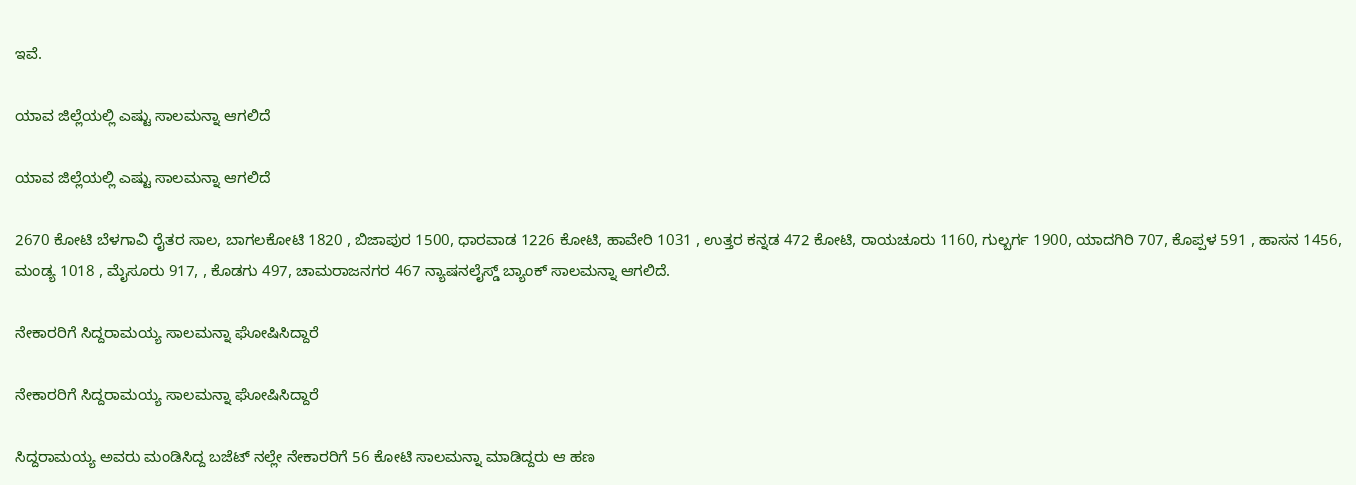ಇವೆ.

ಯಾವ ಜಿಲ್ಲೆಯಲ್ಲಿ ಎಷ್ಟು ಸಾಲಮನ್ನಾ ಆಗಲಿದೆ

ಯಾವ ಜಿಲ್ಲೆಯಲ್ಲಿ ಎಷ್ಟು ಸಾಲಮನ್ನಾ ಆಗಲಿದೆ

2670 ಕೋಟಿ ಬೆಳಗಾವಿ ರೈತರ ಸಾಲ, ಬಾಗಲಕೋಟಿ 1820 , ಬಿಜಾಪುರ 1500, ಧಾರವಾಡ 1226 ಕೋಟಿ, ಹಾವೇರಿ 1031 , ಉತ್ತರ ಕನ್ನಡ 472 ಕೋಟಿ, ರಾಯಚೂರು 1160, ಗುಲ್ಬರ್ಗ 1900, ಯಾದಗಿರಿ 707, ಕೊಪ್ಪಳ 591 , ಹಾಸನ 1456, ಮಂಡ್ಯ 1018 , ಮೈಸೂರು 917, , ಕೊಡಗು 497, ಚಾಮರಾಜನಗರ 467 ನ್ಯಾಷನಲೈಸ್ಡ್ ಬ್ಯಾಂಕ್ ಸಾಲಮನ್ನಾ ಆಗಲಿದೆ.

ನೇಕಾರರಿಗೆ ಸಿದ್ದರಾಮಯ್ಯ ಸಾಲಮನ್ನಾ ಘೋಷಿಸಿದ್ದಾರೆ

ನೇಕಾರರಿಗೆ ಸಿದ್ದರಾಮಯ್ಯ ಸಾಲಮನ್ನಾ ಘೋಷಿಸಿದ್ದಾರೆ

ಸಿದ್ದರಾಮಯ್ಯ ಅವರು ಮಂಡಿಸಿದ್ದ ಬಜೆಟ್‌ ನಲ್ಲೇ ನೇಕಾರರಿಗೆ 56 ಕೋಟಿ ಸಾಲಮನ್ನಾ ಮಾಡಿದ್ದರು ಆ ಹಣ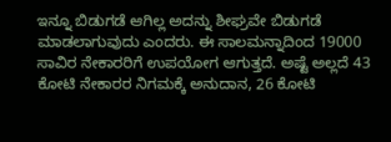ಇನ್ನೂ ಬಿಡುಗಡೆ ಆಗಿಲ್ಲ ಅದನ್ನು ಶೀಘ್ರವೇ ಬಿಡುಗಡೆ ಮಾಡಲಾಗುವುದು ಎಂದರು. ಈ ಸಾಲಮನ್ನಾದಿಂದ 19000 ಸಾವಿರ ನೇಕಾರರಿಗೆ ಉಪಯೋಗ ಆಗುತ್ತದೆ. ಅಷ್ಟೆ ಅಲ್ಲದೆ 43 ಕೋಟಿ ನೇಕಾರರ ನಿಗಮಕ್ಕೆ ಅನುದಾನ, 26 ಕೋಟಿ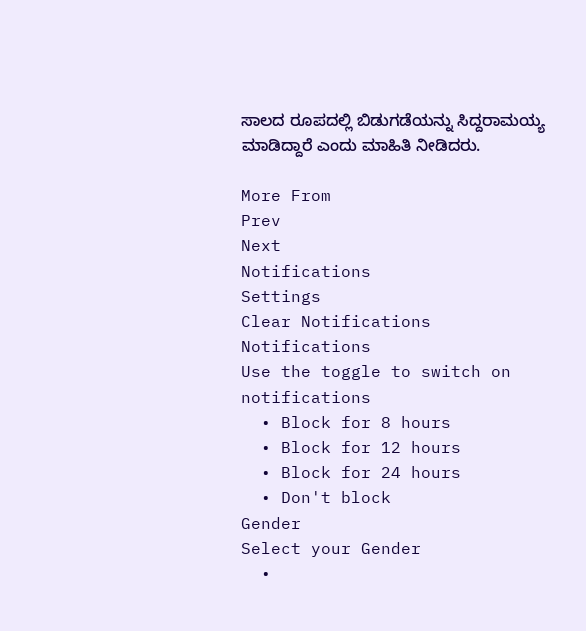ಸಾಲದ ರೂಪದಲ್ಲಿ ಬಿಡುಗಡೆಯನ್ನು ಸಿದ್ದರಾಮಯ್ಯ ಮಾಡಿದ್ದಾರೆ ಎಂದು ಮಾಹಿತಿ ನೀಡಿದರು.

More From
Prev
Next
Notifications
Settings
Clear Notifications
Notifications
Use the toggle to switch on notifications
  • Block for 8 hours
  • Block for 12 hours
  • Block for 24 hours
  • Don't block
Gender
Select your Gender
  •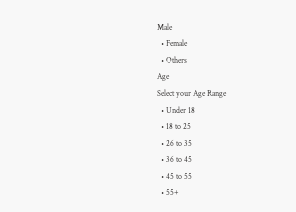Male
  • Female
  • Others
Age
Select your Age Range
  • Under 18
  • 18 to 25
  • 26 to 35
  • 36 to 45
  • 45 to 55
  • 55+